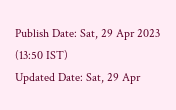Publish Date: Sat, 29 Apr 2023 (13:50 IST)
Updated Date: Sat, 29 Apr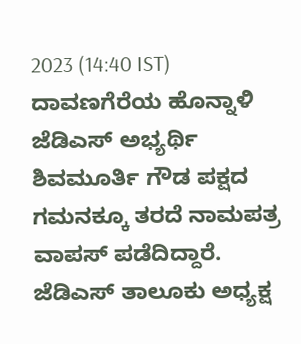2023 (14:40 IST)
ದಾವಣಗೆರೆಯ ಹೊನ್ನಾಳಿ ಜೆಡಿಎಸ್ ಅಭ್ಯರ್ಥಿ ಶಿವಮೂರ್ತಿ ಗೌಡ ಪಕ್ಷದ ಗಮನಕ್ಕೂ ತರದೆ ನಾಮಪತ್ರ ವಾಪಸ್ ಪಡೆದಿದ್ದಾರೆ. ಜೆಡಿಎಸ್ ತಾಲೂಕು ಅಧ್ಯಕ್ಷ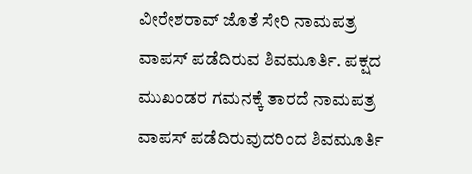ವೀರೇಶರಾವ್ ಜೊತೆ ಸೇರಿ ನಾಮಪತ್ರ ವಾಪಸ್ ಪಡೆದಿರುವ ಶಿವಮೂರ್ತಿ. ಪಕ್ಷದ ಮುಖಂಡರ ಗಮನಕ್ಕೆ ತಾರದೆ ನಾಮಪತ್ರ ವಾಪಸ್ ಪಡೆದಿರುವುದರಿಂದ ಶಿವಮೂರ್ತಿ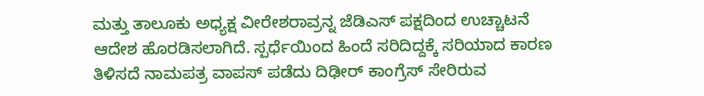ಮತ್ತು ತಾಲೂಕು ಅಧ್ಯಕ್ಷ ವೀರೇಶರಾವ್ರನ್ನ ಜೆಡಿಎಸ್ ಪಕ್ಷದಿಂದ ಉಚ್ಚಾಟನೆ ಆದೇಶ ಹೊರಡಿಸಲಾಗಿದೆ. ಸ್ಪರ್ಧೆಯಿಂದ ಹಿಂದೆ ಸರಿದಿದ್ದಕ್ಕೆ ಸರಿಯಾದ ಕಾರಣ ತಿಳಿಸದೆ ನಾಮಪತ್ರ ವಾಪಸ್ ಪಡೆದು ದಿಢೀರ್ ಕಾಂಗ್ರೆಸ್ ಸೇರಿರುವ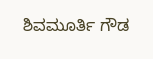ಶಿವಮೂರ್ತಿ ಗೌಡ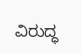ವಿರುದ್ಧ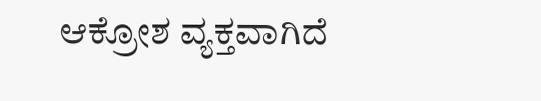ಆಕ್ರೋಶ ವ್ಯಕ್ತವಾಗಿದೆ